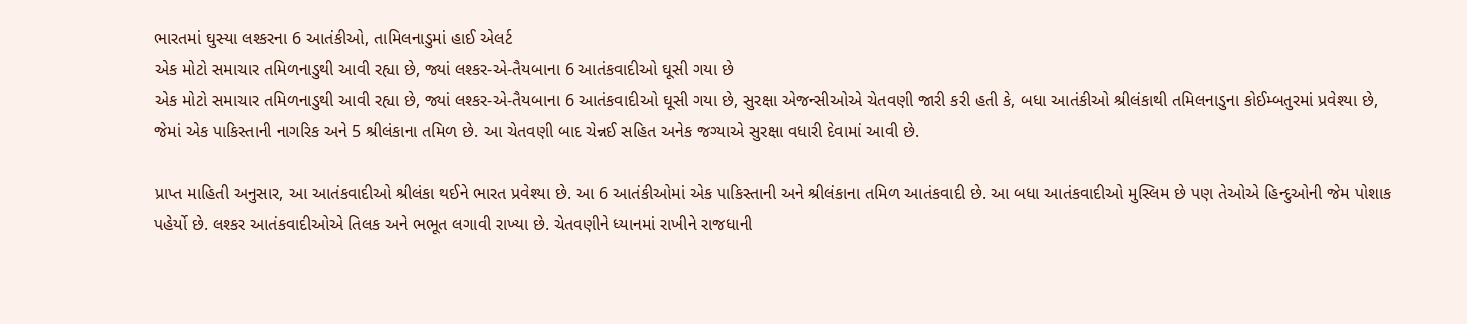ભારતમાં ઘુસ્યા લશ્કરના 6 આતંકીઓ, તામિલનાડુમાં હાઈ એલર્ટ
એક મોટો સમાચાર તમિળનાડુથી આવી રહ્યા છે, જ્યાં લશ્કર-એ-તૈયબાના 6 આતંકવાદીઓ ઘૂસી ગયા છે
એક મોટો સમાચાર તમિળનાડુથી આવી રહ્યા છે, જ્યાં લશ્કર-એ-તૈયબાના 6 આતંકવાદીઓ ઘૂસી ગયા છે, સુરક્ષા એજન્સીઓએ ચેતવણી જારી કરી હતી કે, બધા આતંકીઓ શ્રીલંકાથી તમિલનાડુના કોઈમ્બતુરમાં પ્રવેશ્યા છે, જેમાં એક પાકિસ્તાની નાગરિક અને 5 શ્રીલંકાના તમિળ છે. આ ચેતવણી બાદ ચેન્નઈ સહિત અનેક જગ્યાએ સુરક્ષા વધારી દેવામાં આવી છે.

પ્રાપ્ત માહિતી અનુસાર, આ આતંકવાદીઓ શ્રીલંકા થઈને ભારત પ્રવેશ્યા છે. આ 6 આતંકીઓમાં એક પાકિસ્તાની અને શ્રીલંકાના તમિળ આતંકવાદી છે. આ બધા આતંકવાદીઓ મુસ્લિમ છે પણ તેઓએ હિન્દુઓની જેમ પોશાક પહેર્યો છે. લશ્કર આતંકવાદીઓએ તિલક અને ભભૂત લગાવી રાખ્યા છે. ચેતવણીને ધ્યાનમાં રાખીને રાજધાની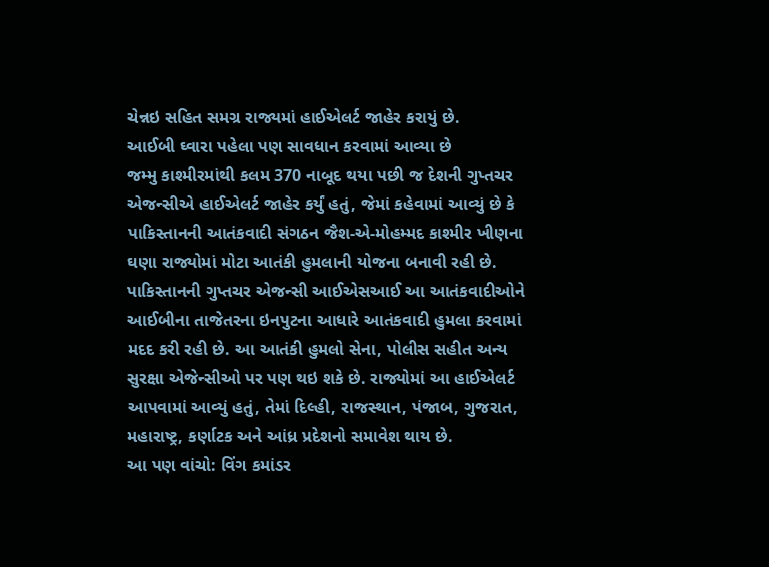ચેન્નઇ સહિત સમગ્ર રાજ્યમાં હાઈએલર્ટ જાહેર કરાયું છે.
આઈબી ઘ્વારા પહેલા પણ સાવધાન કરવામાં આવ્યા છે
જમ્મુ કાશ્મીરમાંથી કલમ 370 નાબૂદ થયા પછી જ દેશની ગુપ્તચર એજન્સીએ હાઈએલર્ટ જાહેર કર્યું હતું, જેમાં કહેવામાં આવ્યું છે કે પાકિસ્તાનની આતંકવાદી સંગઠન જૈશ-એ-મોહમ્મદ કાશ્મીર ખીણના ઘણા રાજ્યોમાં મોટા આતંકી હુમલાની યોજના બનાવી રહી છે. પાકિસ્તાનની ગુપ્તચર એજન્સી આઈએસઆઈ આ આતંકવાદીઓને આઈબીના તાજેતરના ઇનપુટના આધારે આતંકવાદી હુમલા કરવામાં મદદ કરી રહી છે. આ આતંકી હુમલો સેના, પોલીસ સહીત અન્ય સુરક્ષા એજેન્સીઓ પર પણ થઇ શકે છે. રાજ્યોમાં આ હાઈએલર્ટ આપવામાં આવ્યું હતું, તેમાં દિલ્હી, રાજસ્થાન, પંજાબ, ગુજરાત, મહારાષ્ટ્ર, કર્ણાટક અને આંધ્ર પ્રદેશનો સમાવેશ થાય છે.
આ પણ વાંચો: વિંગ કમાંડર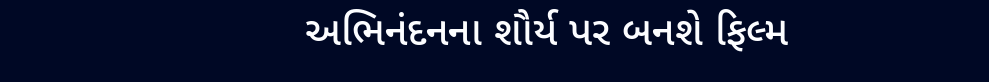અભિનંદનના શૌર્ય પર બનશે ફિલ્મ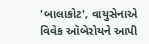'બાલાકોટ', વાયુસેનાએ વિવેક ઑબેરોયને આપી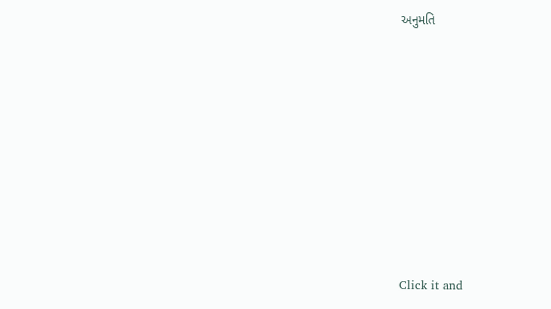અનુમતિ












Click it and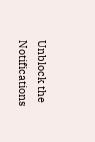Unblock the Notifications